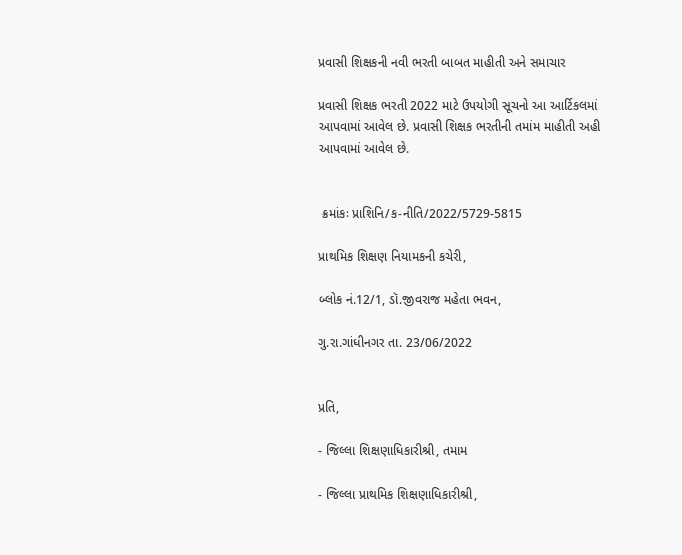પ્રવાસી શિક્ષકની નવી ભરતી બાબત માહીતી અને સમાચાર

પ્રવાસી શિક્ષક ભરતી 2022 માટે ઉપયોગી સૂચનો આ આર્ટિકલમાં આપવામાં આવેલ છે. પ્રવાસી શિક્ષક ભરતીની તમાંમ માહીતી અહી આપવામાં આવેલ છે.


 ક્રમાંકઃ પ્રાશિનિ/ક-નીતિ/2022/5729-5815

પ્રાથમિક શિક્ષણ નિયામકની કચેરી,

બ્લોક નં.12/1, ડૉ.જીવરાજ મહેતા ભવન,

ગુ.રા.ગાંધીનગર તા. 23/06/2022


પ્રતિ,

- જિલ્લા શિક્ષણાધિકારીશ્રી, તમામ

- જિલ્લા પ્રાથમિક શિક્ષણાધિકારીશ્રી,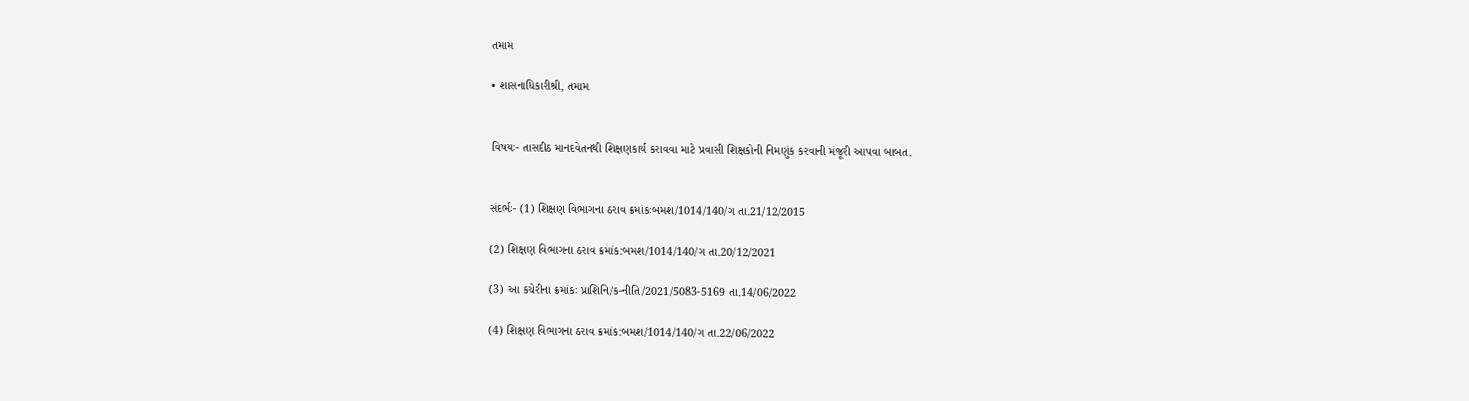તમામ

• શાસનાધિકારીશ્રી, તમામ


વિષયઃ- તાસદીઠ માનદવેતનથી શિક્ષણકાર્ય કરાવવા માટે પ્રવાસી શિક્ષકોની નિમણુંક કરવાની મંજૂરી આપવા બાબત.


સંદર્ભઃ- (1) શિક્ષણ વિભાગના ઠરાવ ક્રમાંકઃબમશ/1014/140/ગ તા.21/12/2015

(2) શિક્ષણ વિભાગના ઠરાવ ક્રમાંક:બમશ/1014/140/ગ તા.20/12/2021

(3) આ કચેરીના ક્રમાંકઃ પ્રાશિનિ/ક-નીતિ/2021/5083-5169 તા.14/06/2022

(4) શિક્ષણ વિભાગના ઠરાવ ક્રમાંક:બમશ/1014/140/ગ તા.22/06/2022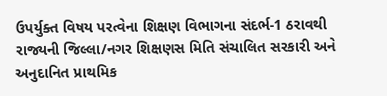ઉપર્યુક્ત વિષય પરત્વેના શિક્ષણ વિભાગના સંદર્ભ-1 ઠરાવથી રાજ્યની જિલ્લા/નગર શિક્ષણસ મિતિ સંચાલિત સરકારી અને અનુદાનિત પ્રાથમિક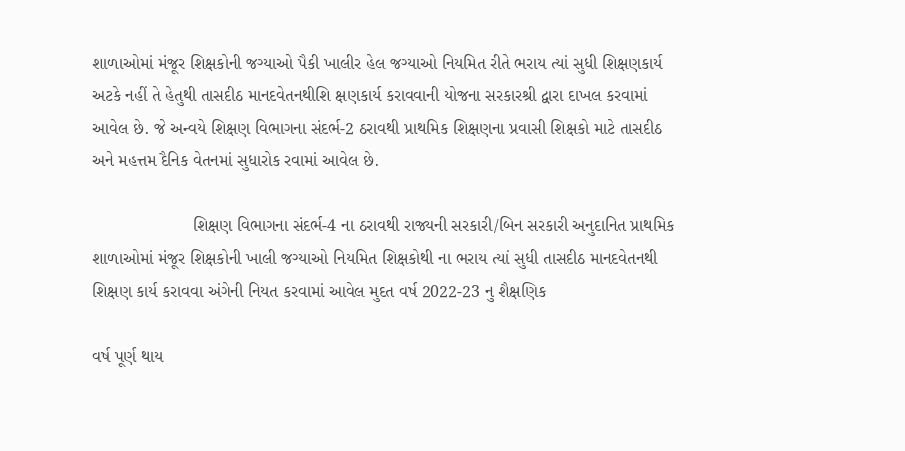શાળાઓમાં મંજૂર શિક્ષકોની જગ્યાઓ પૈકી ખાલીર હેલ જગ્યાઓ નિયમિત રીતે ભરાય ત્યાં સુધી શિક્ષણકાર્ય અટકે નહીં તે હેતુથી તાસદીઠ માનદવેતનથીશિ ક્ષણકાર્ય કરાવવાની યોજના સરકારશ્રી દ્વારા દાખલ કરવામાં આવેલ છે. જે અન્વયે શિક્ષણ વિભાગના સંદર્ભ-2 ઠરાવથી પ્રાથમિક શિક્ષણના પ્રવાસી શિક્ષકો માટે તાસદીઠ અને મહત્તમ દૈનિક વેતનમાં સુધારોક રવામાં આવેલ છે.

                     શિક્ષણ વિભાગના સંદર્ભ-4 ના ઠરાવથી રાજ્યની સરકારી/બિન સરકારી અનુદાનિત પ્રાથમિક શાળાઓમાં મંજૂર શિક્ષકોની ખાલી જગ્યાઓ નિયમિત શિક્ષકોથી ના ભરાય ત્યાં સુધી તાસદીઠ માનદવેતનથી શિક્ષણ કાર્ય કરાવવા અંગેની નિયત કરવામાં આવેલ મુદત વર્ષ 2022-23 નુ શૈક્ષણિક

વર્ષ પૂર્ણ થાય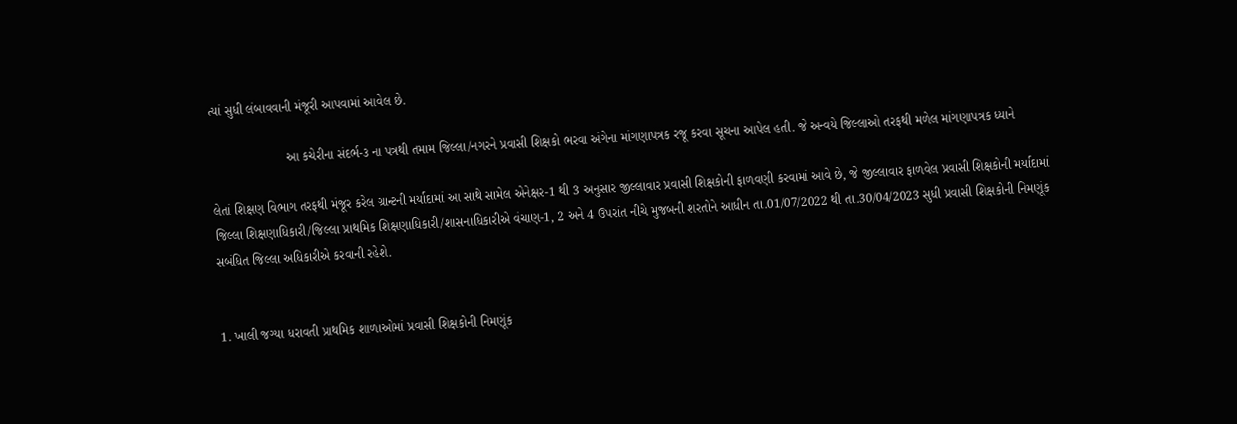ત્યાં સુધી લંબાવવાની મંજૂરી આપવામાં આવેલ છે.

                     આ કચેરીના સંદર્ભ-૩ ના પત્રથી તમામ જિલ્લા/નગરને પ્રવાસી શિક્ષકો ભરવા અંગેના માંગણાપત્રક રજૂ કરવા સૂચના આપેલ હતી. જે અન્વયે જિલ્લાઓ તરફથી મળેલ માંગણાપત્રક ધ્યાને

લેતાં શિક્ષણ વિભાગ તરફથી મંજૂર કરેલ ગ્રાન્ટની મર્યાદામાં આ સાથે સામેલ એનેક્ષર-1 થી 3 અનુસાર જીલ્લાવાર પ્રવાસી શિક્ષકોની ફાળવણી કરવામાં આવે છે, જે જીલ્લાવાર ફાળવેલ પ્રવાસી શિક્ષકોની મર્યાદામાં જિલ્લા શિક્ષણાધિકારી/જિલ્લા પ્રાથમિક શિક્ષણાધિકારી/શાસનાધિકારીએ વંચાણ-1, 2 અને 4 ઉપરાંત નીચે મુજબની શરતોને આધીન તા.01/07/2022 થી તા.30/04/2023 સુધી પ્રવાસી શિક્ષકોની નિમણૂંક સબંધિત જિલ્લા અધિકારીએ કરવાની રહેશે.


1. ખાલી જગ્યા ધરાવતી પ્રાથમિક શાળાઓમાં પ્રવાસી શિક્ષકોની નિમણૂંક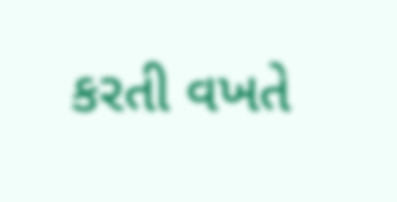કરતી વખતે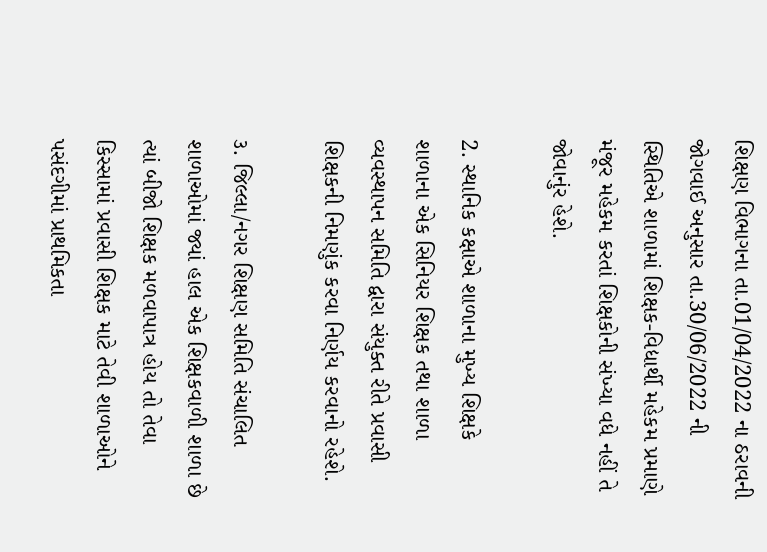શિક્ષણ વિભાગના તા.01/04/2022 ના ઠરાવની જોગવાઈ અનુસાર તા.30/06/2022 ની સ્થિતિએ શાળામાં શિક્ષક-વિદ્યાર્થી મહેકમ પ્રમાણે મંજૂર મહેકમ કરતાં શિક્ષકોની સંખ્યા વધે નહીં તે જોવાનુંર હેશે.

2. સ્થાનિક કક્ષાએ શાળાના મુખ્ય શિક્ષકે શાળાના એક સિનિયર શિક્ષક તથા શાળા વ્યવસ્થાપન સમિતિ દ્વારા સંયુક્ત રીતે પ્રવાસી શિક્ષકની નિમણુંક કરવા નિર્ણય કરવાનો રહેશે.

૩. જિલ્લા/નગર શિક્ષણ સમિતિ સંચાલિત શાળાઓમાં જ્યાં હાલ એક શિક્ષકવાળી શાળા છે ત્યાં બીજો શિક્ષક મળવાપાત્ર હોય તો તેવા કિસ્સામાં પ્રવાસી શિક્ષક માટે તેવી શાળાઓને પસંદગીમાં પ્રાથમિકતા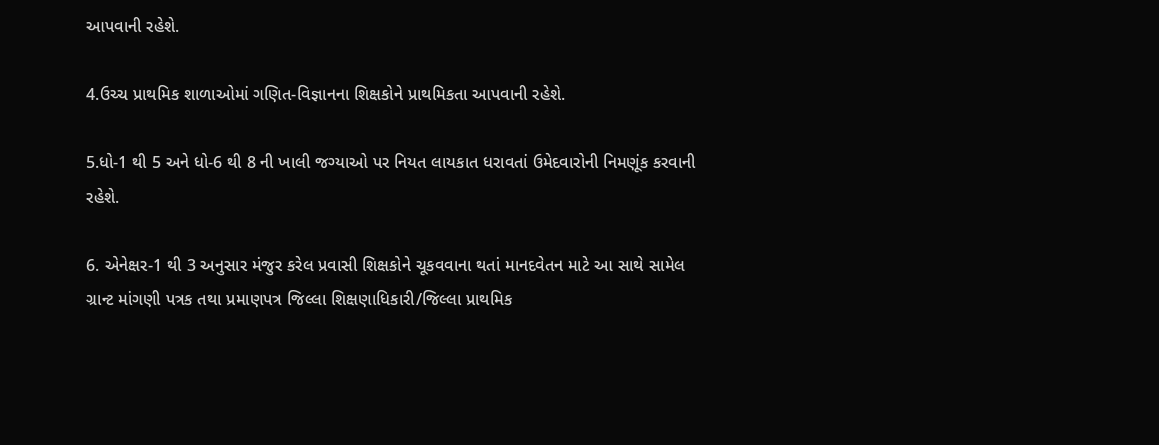આપવાની રહેશે.

4.ઉચ્ચ પ્રાથમિક શાળાઓમાં ગણિત-વિજ્ઞાનના શિક્ષકોને પ્રાથમિકતા આપવાની રહેશે.

5.ધો-1 થી 5 અને ધો-6 થી 8 ની ખાલી જગ્યાઓ પર નિયત લાયકાત ધરાવતાં ઉમેદવારોની નિમણૂંક કરવાની રહેશે.

6. એનેક્ષર-1 થી 3 અનુસાર મંજુર કરેલ પ્રવાસી શિક્ષકોને ચૂકવવાના થતાં માનદવેતન માટે આ સાથે સામેલ ગ્રાન્ટ માંગણી પત્રક તથા પ્રમાણપત્ર જિલ્લા શિક્ષણાધિકારી/જિલ્લા પ્રાથમિક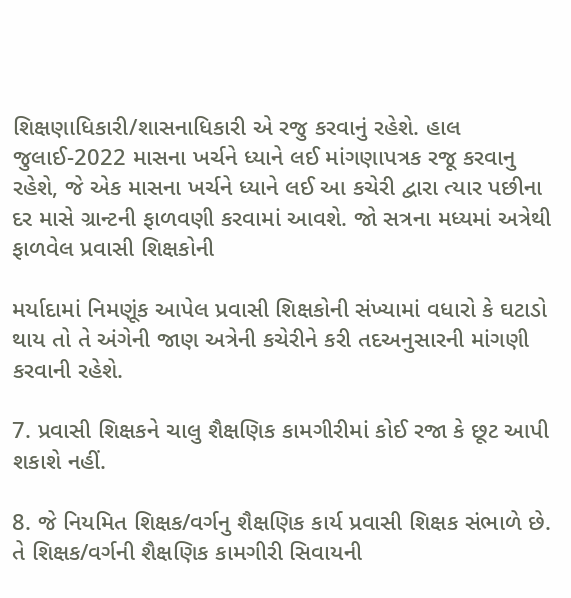શિક્ષણાધિકારી/શાસનાધિકારી એ રજુ કરવાનું રહેશે. હાલ જુલાઈ-2022 માસના ખર્ચને ધ્યાને લઈ માંગણાપત્રક રજૂ કરવાનુ રહેશે, જે એક માસના ખર્ચને ધ્યાને લઈ આ કચેરી દ્વારા ત્યાર પછીના દર માસે ગ્રાન્ટની ફાળવણી કરવામાં આવશે. જો સત્રના મધ્યમાં અત્રેથી ફાળવેલ પ્રવાસી શિક્ષકોની

મર્યાદામાં નિમણૂંક આપેલ પ્રવાસી શિક્ષકોની સંખ્યામાં વધારો કે ઘટાડો થાય તો તે અંગેની જાણ અત્રેની કચેરીને કરી તદઅનુસારની માંગણી કરવાની રહેશે.

7. પ્રવાસી શિક્ષકને ચાલુ શૈક્ષણિક કામગીરીમાં કોઈ રજા કે છૂટ આપી શકાશે નહીં.

8. જે નિયમિત શિક્ષક/વર્ગનુ શૈક્ષણિક કાર્ય પ્રવાસી શિક્ષક સંભાળે છે. તે શિક્ષક/વર્ગની શૈક્ષણિક કામગીરી સિવાયની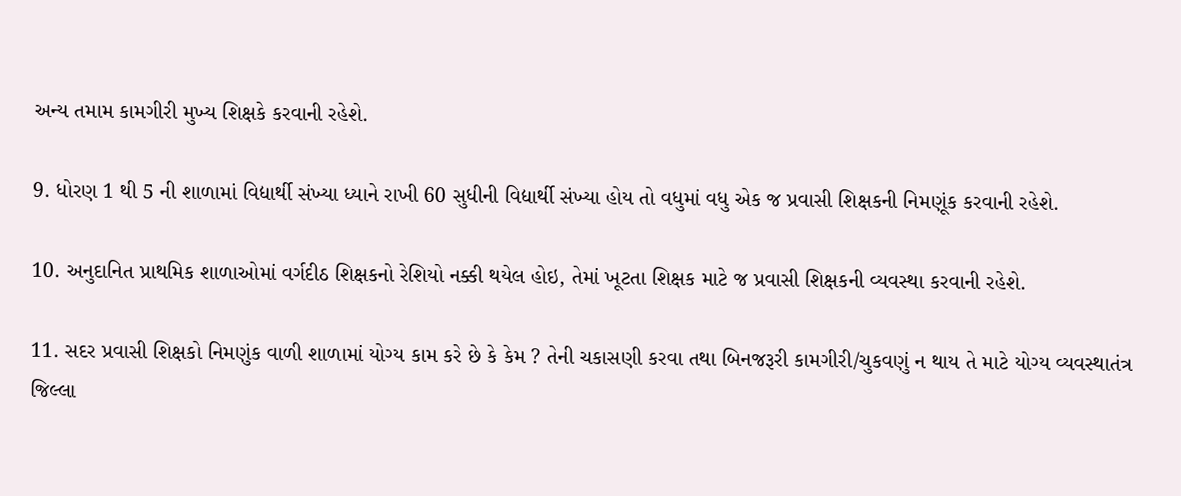અન્ય તમામ કામગીરી મુખ્ય શિક્ષકે કરવાની રહેશે.

9. ધોરણ 1 થી 5 ની શાળામાં વિદ્યાર્થી સંખ્યા ધ્યાને રાખી 60 સુધીની વિદ્યાર્થી સંખ્યા હોય તો વધુમાં વધુ એક જ પ્રવાસી શિક્ષકની નિમણૂંક કરવાની રહેશે.

10. અનુદાનિત પ્રાથમિક શાળાઓમાં વર્ગદીઠ શિક્ષકનો રેશિયો નક્કી થયેલ હોઇ, તેમાં ખૂટતા શિક્ષક માટે જ પ્રવાસી શિક્ષકની વ્યવસ્થા કરવાની રહેશે.

11. સદર પ્રવાસી શિક્ષકો નિમણુંક વાળી શાળામાં યોગ્ય કામ કરે છે કે કેમ ? તેની ચકાસણી કરવા તથા બિનજરૂરી કામગીરી/ચુકવણું ન થાય તે માટે યોગ્ય વ્યવસ્થાતંત્ર જિલ્લા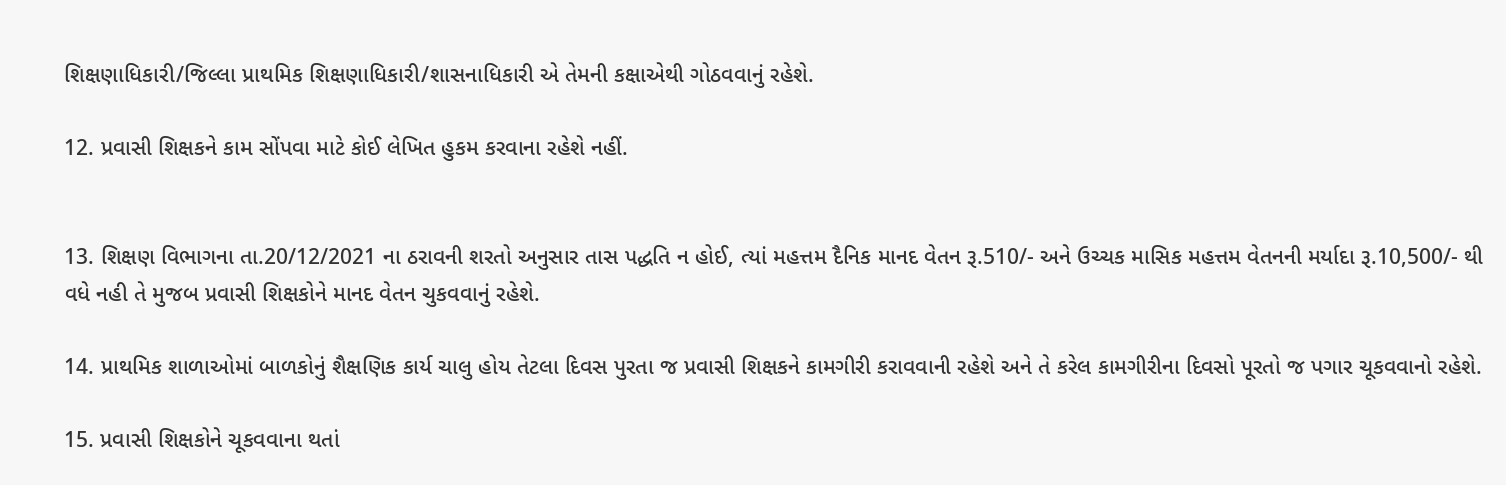શિક્ષણાધિકારી/જિલ્લા પ્રાથમિક શિક્ષણાધિકારી/શાસનાધિકારી એ તેમની કક્ષાએથી ગોઠવવાનું રહેશે.

12. પ્રવાસી શિક્ષકને કામ સોંપવા માટે કોઈ લેખિત હુકમ કરવાના રહેશે નહીં.


13. શિક્ષણ વિભાગના તા.20/12/2021 ના ઠરાવની શરતો અનુસાર તાસ પદ્ધતિ ન હોઈ, ત્યાં મહત્તમ દૈનિક માનદ વેતન રૂ.510/- અને ઉચ્ચક માસિક મહત્તમ વેતનની મર્યાદા રૂ.10,500/- થી વધે નહી તે મુજબ પ્રવાસી શિક્ષકોને માનદ વેતન ચુકવવાનું રહેશે.

14. પ્રાથમિક શાળાઓમાં બાળકોનું શૈક્ષણિક કાર્ય ચાલુ હોય તેટલા દિવસ પુરતા જ પ્રવાસી શિક્ષકને કામગીરી કરાવવાની રહેશે અને તે કરેલ કામગીરીના દિવસો પૂરતો જ પગાર ચૂકવવાનો રહેશે.

15. પ્રવાસી શિક્ષકોને ચૂકવવાના થતાં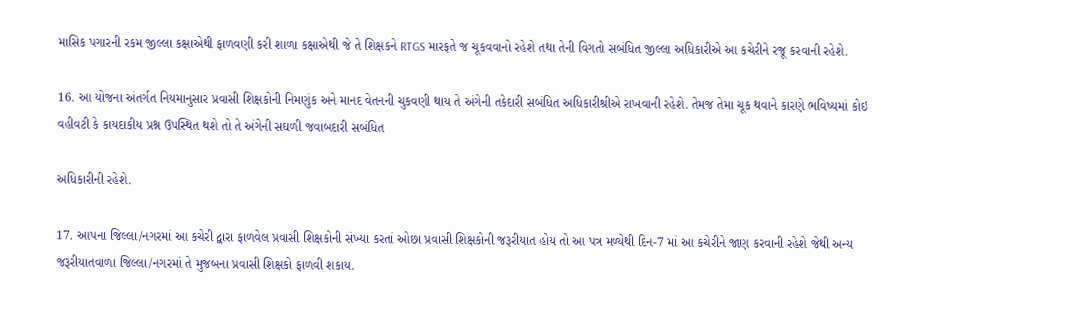માસિક પગારની રકમ જીલ્લા કક્ષાએથી ફાળવણી કરી શાળા કક્ષાએથી જે તે શિક્ષકને RTGS મારફતે જ ચૂકવવાનો રહેશે તથા તેની વિગતો સબંધિત જીલ્લા અધિકારીએ આ કચેરીને રજૂ કરવાની રહેશે.

16. આ યોજના અંતર્ગત નિયમાનુસાર પ્રવાસી શિક્ષકોની નિમણુંક અને માનદ વેતનની ચુકવણી થાય તે અંગેની તકેદારી સબંધિત અધિકારીશ્રીએ રાખવાની રહેશે. તેમજ તેમા ચૂક થવાને કારણે ભવિષ્યમાં કોઇ વહીવટી કે કાયદાકીય પ્રશ્ન ઉપસ્થિત થશે તો તે અંગેની સઘળી જવાબદારી સબંધિત

અધિકારીની રહેશે.

17. આપના જિલ્લા/નગરમાં આ કચેરી દ્વારા ફાળવેલ પ્રવાસી શિક્ષકોની સંખ્યા કરતાં ઓછા પ્રવાસી શિક્ષકોની જરૂરીયાત હોય તો આ પત્ર મળ્યેથી દિન-7 માં આ કચેરીને જાણ કરવાની રહેશે જેથી અન્ય જરૂરીયાતવાળા જિલ્લા/નગરમાં તે મુજબના પ્રવાસી શિક્ષકો ફાળવી શકાય.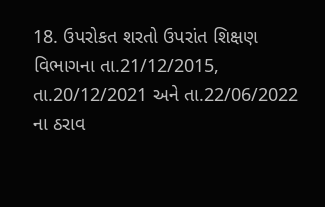18. ઉપરોકત શરતો ઉપરાંત શિક્ષણ વિભાગના તા.21/12/2015, તા.20/12/2021 અને તા.22/06/2022 ના ઠરાવ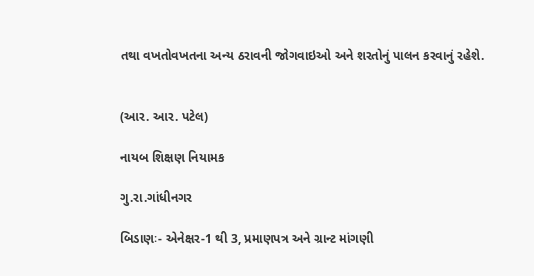તથા વખતોવખતના અન્ય ઠરાવની જોગવાઇઓ અને શરતોનું પાલન કરવાનું રહેશે.


(આર. આર. પટેલ)

નાયબ શિક્ષણ નિયામક

ગુ.રા.ગાંધીનગર

બિડાણઃ- એનેક્ષર-1 થી 3, પ્રમાણપત્ર અને ગ્રાન્ટ માંગણી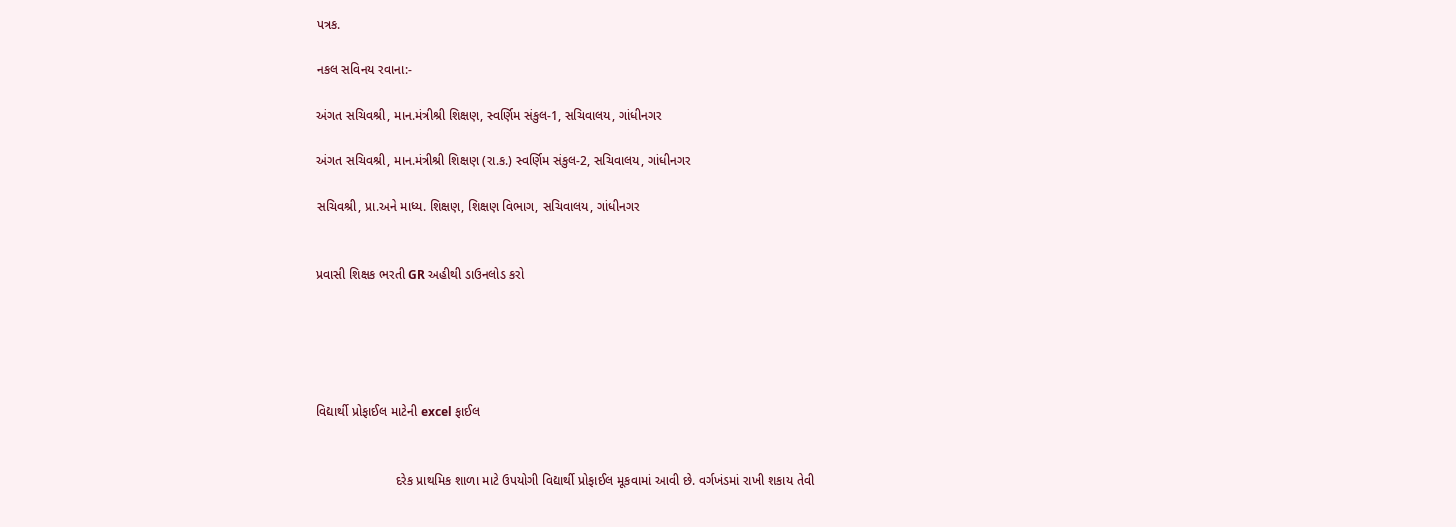પત્રક.

નકલ સવિનય રવાના:-

અંગત સચિવશ્રી, માન.મંત્રીશ્રી શિક્ષણ, સ્વર્ણિમ સંકુલ-1, સચિવાલય, ગાંધીનગર

અંગત સચિવશ્રી, માન.મંત્રીશ્રી શિક્ષણ (રા.ક.) સ્વર્ણિમ સંકુલ-2, સચિવાલય, ગાંધીનગર

સચિવશ્રી, પ્રા.અને માધ્ય. શિક્ષણ, શિક્ષણ વિભાગ, સચિવાલય, ગાંધીનગર


પ્રવાસી શિક્ષક ભરતી GR અહીથી ડાઉનલોડ કરો





વિદ્યાર્થી પ્રોફાઈલ માટેની excel ફાઈલ


                      દરેક પ્રાથમિક શાળા માટે ઉપયોગી વિદ્યાર્થી પ્રોફાઈલ મૂકવામાં આવી છે. વર્ગખંડમાં રાખી શકાય તેવી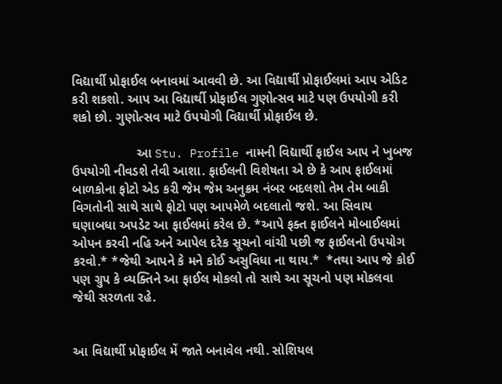વિદ્યાર્થી પ્રોફાઈલ બનાવમાં આવવી છે. આ વિદ્યાર્થી પ્રોફાઈલમાં આપ એડિટ કરી શકશો. આપ આ વિદ્યાર્થી પ્રોફાઈલ ગુણોત્સવ માટે પણ ઉપયોગી કરી શકો છો. ગુણોત્સવ માટે ઉપયોગી વિદ્યાર્થી પ્રોફાઈલ છે.

                  આ Stu. Profile નામની વિદ્યાર્થી ફાઈલ આપ ને ખુબજ ઉપયોગી નીવડશે તેવી આશા. ફાઈલની વિશેષતા એ છે કે આપ ફાઈલમાં બાળકોના ફોટો એડ કરી જેમ જેમ અનુક્રમ નંબર બદલશો તેમ તેમ બાકી વિગતોની સાથે સાથે ફોટો પણ આપમેળે બદલાતો જશે. આ સિવાય ઘણાબધા અપડેટ આ ફાઈલમાં કરેલ છે. *આપે ફક્ત ફાઈલને મોબાઈલમાં ઓપન કરવી નહિ અને આપેલ દરેક સૂચનો વાંચી પછી જ ફાઈલનો ઉપયોગ કરવો.* *જેથી આપને કે મને કોઈ અસુવિધા ના થાય.*  *તથા આપ જે કોઈ પણ ગ્રુપ કે વ્યક્તિને આ ફાઈલ મોકલો તો સાથે આ સૂચનો પણ મોકલવા જેથી સરળતા રહે.


આ વિદ્યાર્થી પ્રોફાઈલ મેં જાતે બનાવેલ નથી. સોશિયલ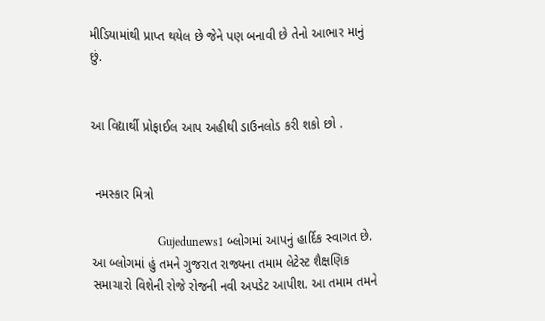મીડિયામાંથી પ્રાપ્ત થયેલ છે જેને પણ બનાવી છે તેનો આભાર માનું છું.


આ વિદ્યાર્થી પ્રોફાઈલ આપ અહીથી ડાઉનલોડ કરી શકો છો .


 નમસ્કાર મિત્રો

                      Gujedunews1 બ્લોગમાં આપનું હાર્દિક સ્વાગત છે. આ બ્લોગમાં હું તમને ગુજરાત રાજ્યના તમામ લેટેસ્ટ શૈક્ષણિક સમાચારો વિશેની રોજે રોજની નવી અપડેટ આપીશ. આ તમામ તમને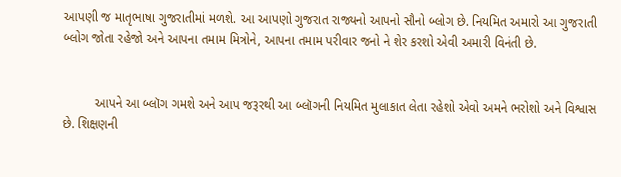આપણી જ માતૃભાષા ગુજરાતીમાં મળશે. આ આપણો ગુજરાત રાજ્યનો આપનો સૌનો બ્લોગ છે. નિયમિત અમારો આ ગુજરાતી બ્લોગ જોતા રહેજો અને આપના તમામ મિત્રોને, આપના તમામ પરીવાર જનો ને શેર કરશો એવી અમારી વિનંતી છે.


         આપને આ બ્લૉગ ગમશે અને આપ જરૂરથી આ બ્લૉગની નિયમિત મુલાકાત લેતા રહેશો એવો અમને ભરોશો અને વિશ્વાસ છે. શિક્ષણની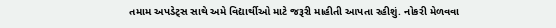તમામ અપડેટ્સ સાથે અમે વિદ્યાર્થીઓ માટે જરૂરી માહીતી આપતા રહીશું. નોકરી મેળવવા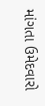માંગતા ઉમેદવારો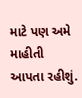માટે પણ અમે માહીતી આપતા રહીશું.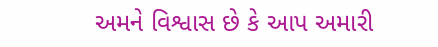અમને વિશ્વાસ છે કે આપ અમારી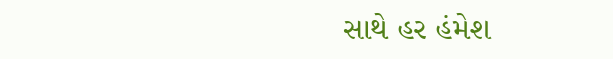સાથે હર હંમેશ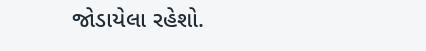જોડાયેલા રહેશો.